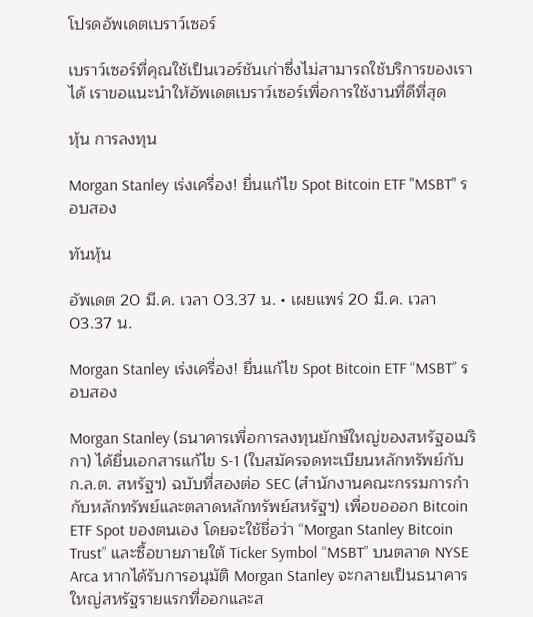โปรดอัพเดตเบราว์เซอร์

เบราว์เซอร์ที่คุณใช้เป็นเวอร์ชันเก่าซึ่งไม่สามารถใช้บริการของเราได้ เราขอแนะนำให้อัพเดตเบราว์เซอร์เพื่อการใช้งานที่ดีที่สุด

หุ้น การลงทุน

Morgan Stanley เร่งเครื่อง! ยื่นแก้ไข Spot Bitcoin ETF "MSBT" รอบสอง

ทันหุ้น

อัพเดต 20 มี.ค. เวลา 03.37 น. • เผยแพร่ 20 มี.ค. เวลา 03.37 น.

Morgan Stanley เร่งเครื่อง! ยื่นแก้ไข Spot Bitcoin ETF “MSBT” รอบสอง

Morgan Stanley (ธนาคารเพื่อการลงทุนยักษ์ใหญ่ของสหรัฐอเมริกา) ได้ยื่นเอกสารแก้ไข S-1 (ใบสมัครจดทะเบียนหลักทรัพย์กับ ก.ล.ต. สหรัฐฯ) ฉบับที่สองต่อ SEC (สำนักงานคณะกรรมการกำกับหลักทรัพย์และตลาดหลักทรัพย์สหรัฐฯ) เพื่อขอออก Bitcoin ETF Spot ของตนเอง โดยจะใช้ชื่อว่า “Morgan Stanley Bitcoin Trust” และซื้อขายภายใต้ Ticker Symbol “MSBT” บนตลาด NYSE Arca หากได้รับการอนุมัติ Morgan Stanley จะกลายเป็นธนาคารใหญ่สหรัฐรายแรกที่ออกและส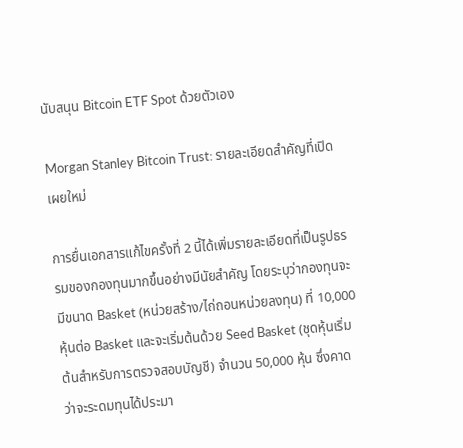นับสนุน Bitcoin ETF Spot ด้วยตัวเอง

Morgan Stanley Bitcoin Trust: รายละเอียดสำคัญที่เปิดเผยใหม่

การยื่นเอกสารแก้ไขครั้งที่ 2 นี้ได้เพิ่มรายละเอียดที่เป็นรูปธรรมของกองทุนมากขึ้นอย่างมีนัยสำคัญ โดยระบุว่ากองทุนจะมีขนาด Basket (หน่วยสร้าง/ไถ่ถอนหน่วยลงทุน) ที่ 10,000 หุ้นต่อ Basket และจะเริ่มต้นด้วย Seed Basket (ชุดหุ้นเริ่มต้นสำหรับการตรวจสอบบัญชี) จำนวน 50,000 หุ้น ซึ่งคาดว่าจะระดมทุนได้ประมา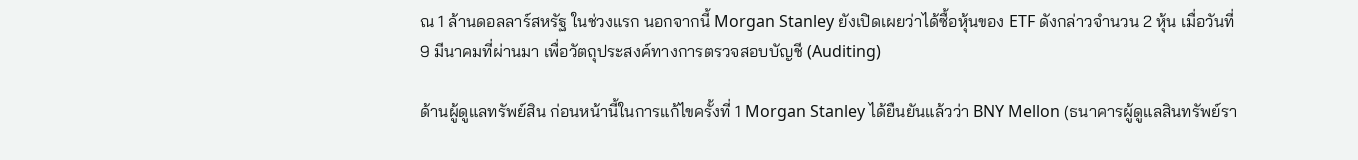ณ 1 ล้านดอลลาร์สหรัฐ ในช่วงแรก นอกจากนี้ Morgan Stanley ยังเปิดเผยว่าได้ซื้อหุ้นของ ETF ดังกล่าวจำนวน 2 หุ้น เมื่อวันที่ 9 มีนาคมที่ผ่านมา เพื่อวัตถุประสงค์ทางการตรวจสอบบัญชี (Auditing)

ด้านผู้ดูแลทรัพย์สิน ก่อนหน้านี้ในการแก้ไขครั้งที่ 1 Morgan Stanley ได้ยืนยันแล้วว่า BNY Mellon (ธนาคารผู้ดูแลสินทรัพย์รา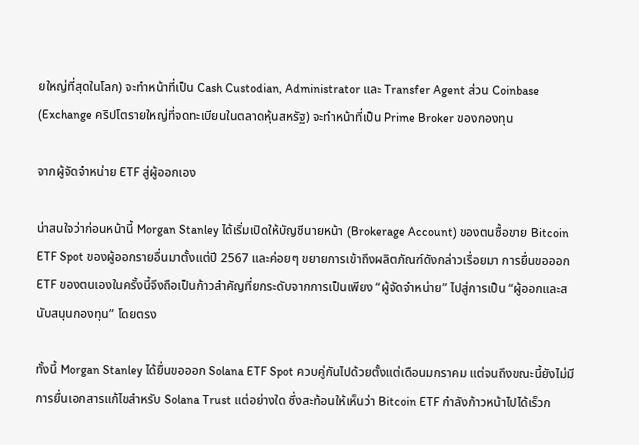ยใหญ่ที่สุดในโลก) จะทำหน้าที่เป็น Cash Custodian, Administrator และ Transfer Agent ส่วน Coinbase (Exchange คริปโตรายใหญ่ที่จดทะเบียนในตลาดหุ้นสหรัฐ) จะทำหน้าที่เป็น Prime Broker ของกองทุน

จากผู้จัดจำหน่าย ETF สู่ผู้ออกเอง

น่าสนใจว่าก่อนหน้านี้ Morgan Stanley ได้เริ่มเปิดให้บัญชีนายหน้า (Brokerage Account) ของตนซื้อขาย Bitcoin ETF Spot ของผู้ออกรายอื่นมาตั้งแต่ปี 2567 และค่อยๆ ขยายการเข้าถึงผลิตภัณฑ์ดังกล่าวเรื่อยมา การยื่นขอออก ETF ของตนเองในครั้งนี้จึงถือเป็นก้าวสำคัญที่ยกระดับจากการเป็นเพียง “ผู้จัดจำหน่าย” ไปสู่การเป็น “ผู้ออกและสนับสนุนกองทุน” โดยตรง

ทั้งนี้ Morgan Stanley ได้ยื่นขอออก Solana ETF Spot ควบคู่กันไปด้วยตั้งแต่เดือนมกราคม แต่จนถึงขณะนี้ยังไม่มีการยื่นเอกสารแก้ไขสำหรับ Solana Trust แต่อย่างใด ซึ่งสะท้อนให้เห็นว่า Bitcoin ETF กำลังก้าวหน้าไปได้เร็วก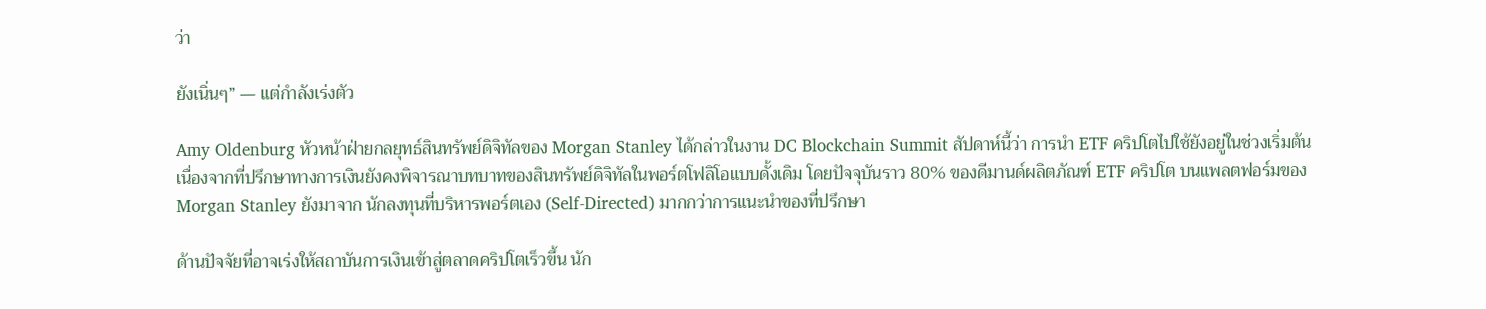ว่า

ยังเนิ่นๆ” — แต่กำลังเร่งตัว

Amy Oldenburg หัวหน้าฝ่ายกลยุทธ์สินทรัพย์ดิจิทัลของ Morgan Stanley ได้กล่าวในงาน DC Blockchain Summit สัปดาห์นี้ว่า การนำ ETF คริปโตไปใช้ยังอยู่ในช่วงเริ่มต้น เนื่องจากที่ปรึกษาทางการเงินยังคงพิจารณาบทบาทของสินทรัพย์ดิจิทัลในพอร์ตโฟลิโอแบบดั้งเดิม โดยปัจจุบันราว 80% ของดีมานด์ผลิตภัณฑ์ ETF คริปโต บนแพลตฟอร์มของ Morgan Stanley ยังมาจาก นักลงทุนที่บริหารพอร์ตเอง (Self-Directed) มากกว่าการแนะนำของที่ปรึกษา

ด้านปัจจัยที่อาจเร่งให้สถาบันการเงินเข้าสู่ตลาดคริปโตเร็วขึ้น นัก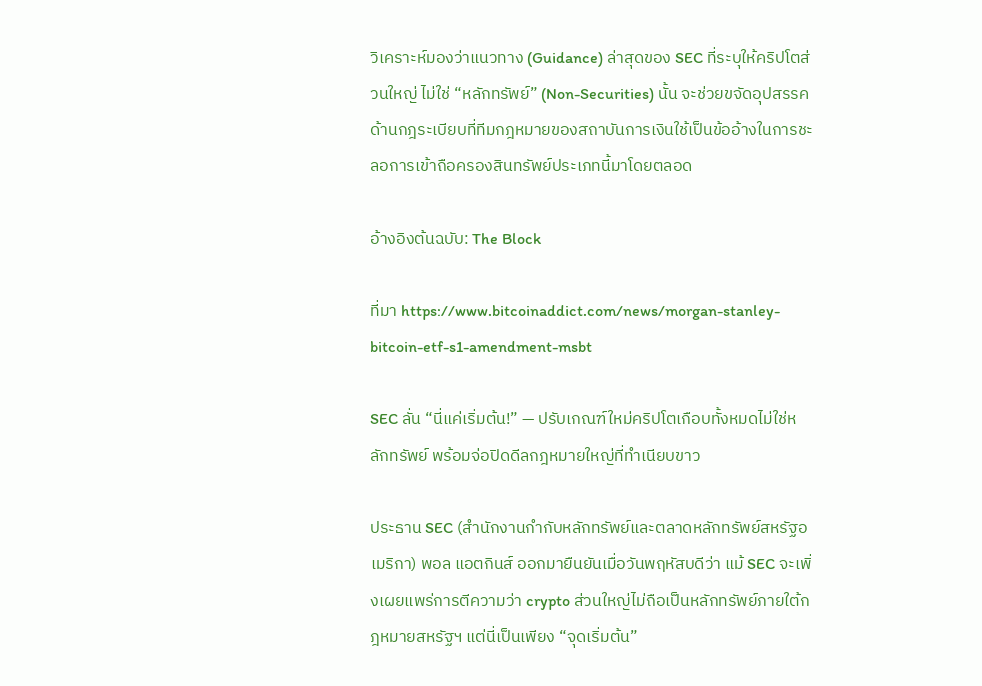วิเคราะห์มองว่าแนวทาง (Guidance) ล่าสุดของ SEC ที่ระบุให้คริปโตส่วนใหญ่ ไม่ใช่ “หลักทรัพย์” (Non-Securities) นั้น จะช่วยขจัดอุปสรรคด้านกฎระเบียบที่ทีมกฎหมายของสถาบันการเงินใช้เป็นข้ออ้างในการชะลอการเข้าถือครองสินทรัพย์ประเภทนี้มาโดยตลอด

อ้างอิงต้นฉบับ: The Block

ที่มา https://www.bitcoinaddict.com/news/morgan-stanley-bitcoin-etf-s1-amendment-msbt

SEC ลั่น “นี่แค่เริ่มต้น!” — ปรับเกณฑ์ใหม่คริปโตเกือบทั้งหมดไม่ใช่หลักทรัพย์ พร้อมจ่อปิดดีลกฎหมายใหญ่ที่ทำเนียบขาว

ประธาน SEC (สำนักงานกำกับหลักทรัพย์และตลาดหลักทรัพย์สหรัฐอเมริกา) พอล แอตกินส์ ออกมายืนยันเมื่อวันพฤหัสบดีว่า แม้ SEC จะเพิ่งเผยแพร่การตีความว่า crypto ส่วนใหญ่ไม่ถือเป็นหลักทรัพย์ภายใต้กฎหมายสหรัฐฯ แต่นี่เป็นเพียง “จุดเริ่มต้น”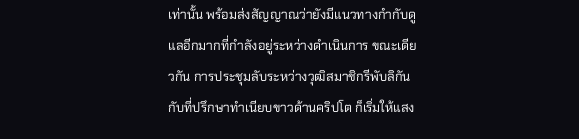เท่านั้น พร้อมส่งสัญญาณว่ายังมีแนวทางกำกับดูแลอีกมากที่กำลังอยู่ระหว่างดำเนินการ ขณะเดียวกัน การประชุมลับระหว่างวุฒิสมาชิกรีพับลิกันกับที่ปรึกษาทำเนียบขาวด้านคริปโต ก็เริ่มให้แสง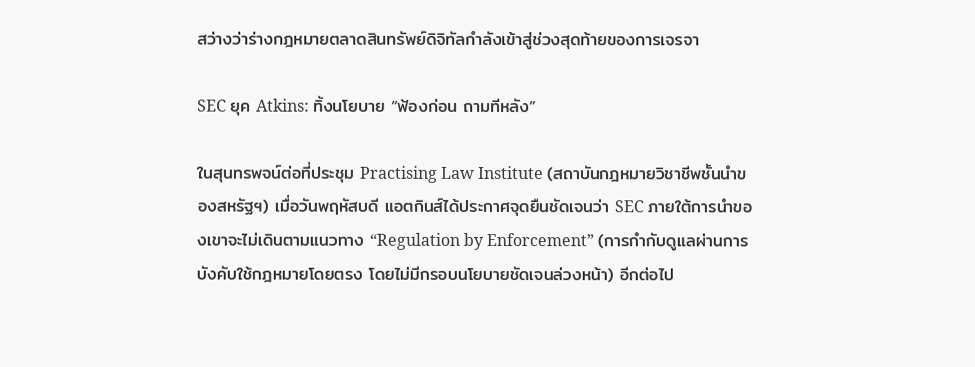สว่างว่าร่างกฎหมายตลาดสินทรัพย์ดิจิทัลกำลังเข้าสู่ช่วงสุดท้ายของการเจรจา

SEC ยุค Atkins: ทิ้งนโยบาย “ฟ้องก่อน ถามทีหลัง”

ในสุนทรพจน์ต่อที่ประชุม Practising Law Institute (สถาบันกฎหมายวิชาชีพชั้นนำของสหรัฐฯ) เมื่อวันพฤหัสบดี แอตกินส์ได้ประกาศจุดยืนชัดเจนว่า SEC ภายใต้การนำของเขาจะไม่เดินตามแนวทาง “Regulation by Enforcement” (การกำกับดูแลผ่านการบังคับใช้กฎหมายโดยตรง โดยไม่มีกรอบนโยบายชัดเจนล่วงหน้า) อีกต่อไป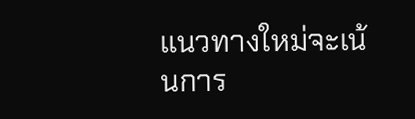แนวทางใหม่จะเน้นการ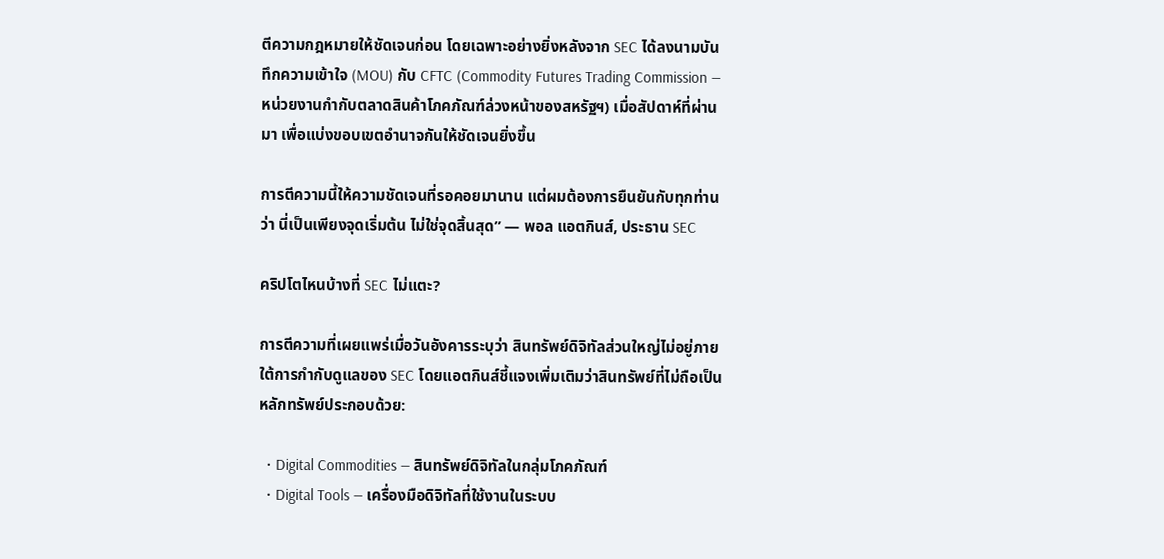ตีความกฎหมายให้ชัดเจนก่อน โดยเฉพาะอย่างยิ่งหลังจาก SEC ได้ลงนามบันทึกความเข้าใจ (MOU) กับ CFTC (Commodity Futures Trading Commission — หน่วยงานกำกับตลาดสินค้าโภคภัณฑ์ล่วงหน้าของสหรัฐฯ) เมื่อสัปดาห์ที่ผ่านมา เพื่อแบ่งขอบเขตอำนาจกันให้ชัดเจนยิ่งขึ้น

การตีความนี้ให้ความชัดเจนที่รอคอยมานาน แต่ผมต้องการยืนยันกับทุกท่านว่า นี่เป็นเพียงจุดเริ่มต้น ไม่ใช่จุดสิ้นสุด” — พอล แอตกินส์, ประธาน SEC

คริปโตไหนบ้างที่ SEC ไม่แตะ?

การตีความที่เผยแพร่เมื่อวันอังคารระบุว่า สินทรัพย์ดิจิทัลส่วนใหญ่ไม่อยู่ภายใต้การกำกับดูแลของ SEC โดยแอตกินส์ชี้แจงเพิ่มเติมว่าสินทรัพย์ที่ไม่ถือเป็นหลักทรัพย์ประกอบด้วย:

  • Digital Commodities — สินทรัพย์ดิจิทัลในกลุ่มโภคภัณฑ์
  • Digital Tools — เครื่องมือดิจิทัลที่ใช้งานในระบบ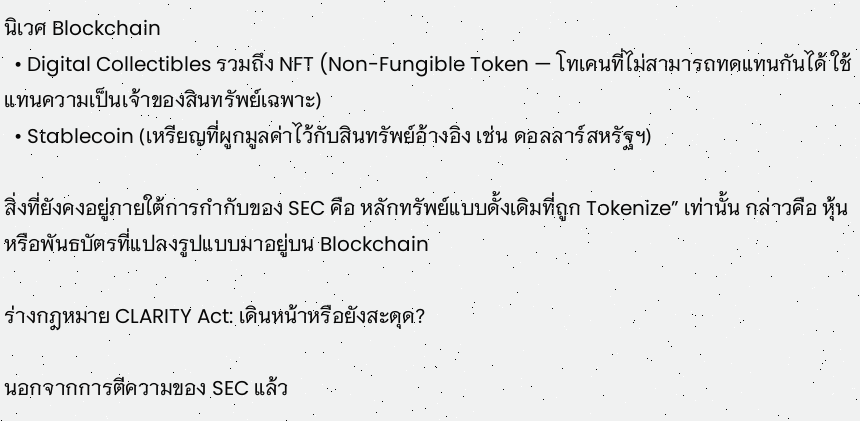นิเวศ Blockchain
  • Digital Collectibles รวมถึง NFT (Non-Fungible Token — โทเคนที่ไม่สามารถทดแทนกันได้ ใช้แทนความเป็นเจ้าของสินทรัพย์เฉพาะ)
  • Stablecoin (เหรียญที่ผูกมูลค่าไว้กับสินทรัพย์อ้างอิง เช่น ดอลลาร์สหรัฐฯ)

สิ่งที่ยังคงอยู่ภายใต้การกำกับของ SEC คือ หลักทรัพย์แบบดั้งเดิมที่ถูก Tokenize” เท่านั้น กล่าวคือ หุ้นหรือพันธบัตรที่แปลงรูปแบบมาอยู่บน Blockchain

ร่างกฎหมาย CLARITY Act: เดินหน้าหรือยังสะดุด?

นอกจากการตีความของ SEC แล้ว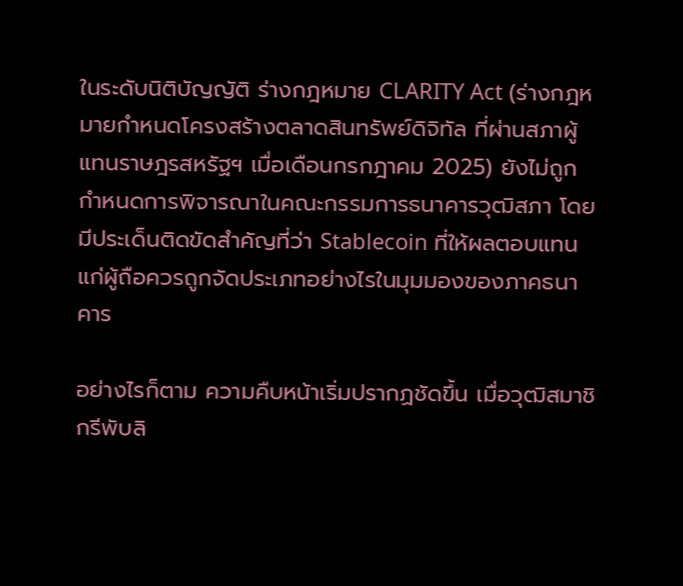ในระดับนิติบัญญัติ ร่างกฎหมาย CLARITY Act (ร่างกฎหมายกำหนดโครงสร้างตลาดสินทรัพย์ดิจิทัล ที่ผ่านสภาผู้แทนราษฎรสหรัฐฯ เมื่อเดือนกรกฎาคม 2025) ยังไม่ถูกกำหนดการพิจารณาในคณะกรรมการธนาคารวุฒิสภา โดยมีประเด็นติดขัดสำคัญที่ว่า Stablecoin ที่ให้ผลตอบแทนแก่ผู้ถือควรถูกจัดประเภทอย่างไรในมุมมองของภาคธนาคาร

อย่างไรก็ตาม ความคืบหน้าเริ่มปรากฏชัดขึ้น เมื่อวุฒิสมาชิกรีพับลิ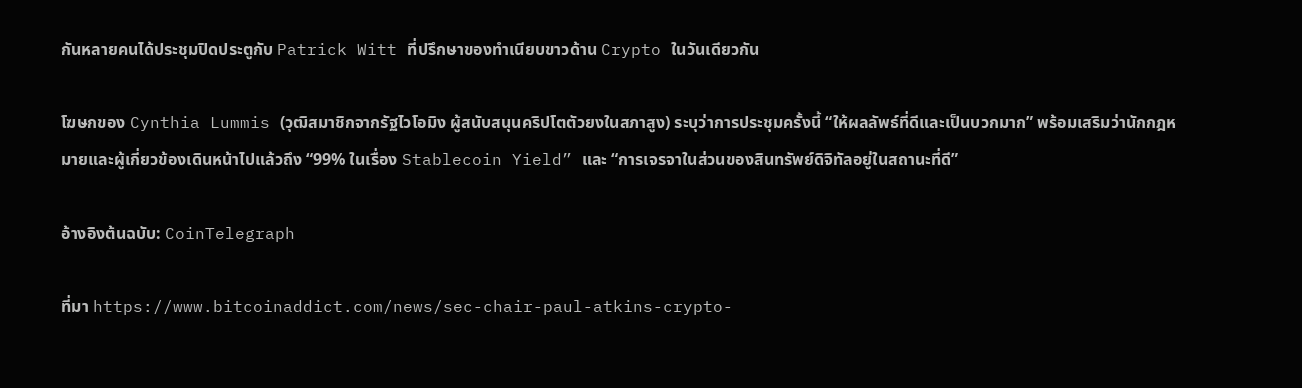กันหลายคนได้ประชุมปิดประตูกับ Patrick Witt ที่ปรึกษาของทำเนียบขาวด้าน Crypto ในวันเดียวกัน

โฆษกของ Cynthia Lummis (วุฒิสมาชิกจากรัฐไวโอมิง ผู้สนับสนุนคริปโตตัวยงในสภาสูง) ระบุว่าการประชุมครั้งนี้ “ให้ผลลัพธ์ที่ดีและเป็นบวกมาก” พร้อมเสริมว่านักกฎหมายและผู้เกี่ยวข้องเดินหน้าไปแล้วถึง “99% ในเรื่อง Stablecoin Yield” และ “การเจรจาในส่วนของสินทรัพย์ดิจิทัลอยู่ในสถานะที่ดี”

อ้างอิงต้นฉบับ: CoinTelegraph

ที่มา https://www.bitcoinaddict.com/news/sec-chair-paul-atkins-crypto-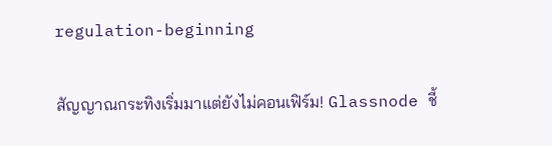regulation-beginning

สัญญาณกระทิงเริ่มมาแต่ยังไม่คอนเฟิร์ม! Glassnode ชี้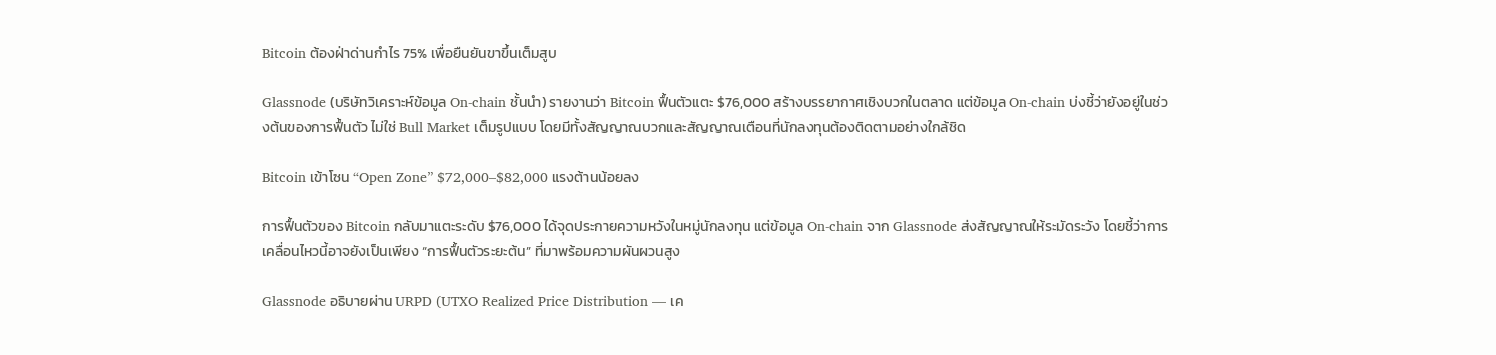Bitcoin ต้องฝ่าด่านกำไร 75% เพื่อยืนยันขาขึ้นเต็มสูบ

Glassnode (บริษัทวิเคราะห์ข้อมูล On-chain ชั้นนำ) รายงานว่า Bitcoin ฟื้นตัวแตะ $76,000 สร้างบรรยากาศเชิงบวกในตลาด แต่ข้อมูล On-chain บ่งชี้ว่ายังอยู่ในช่วงต้นของการฟื้นตัว ไม่ใช่ Bull Market เต็มรูปแบบ โดยมีทั้งสัญญาณบวกและสัญญาณเตือนที่นักลงทุนต้องติดตามอย่างใกล้ชิด

Bitcoin เข้าโซน “Open Zone” $72,000–$82,000 แรงต้านน้อยลง

การฟื้นตัวของ Bitcoin กลับมาแตะระดับ $76,000 ได้จุดประกายความหวังในหมู่นักลงทุน แต่ข้อมูล On-chain จาก Glassnode ส่งสัญญาณให้ระมัดระวัง โดยชี้ว่าการเคลื่อนไหวนี้อาจยังเป็นเพียง “การฟื้นตัวระยะต้น” ที่มาพร้อมความผันผวนสูง

Glassnode อธิบายผ่าน URPD (UTXO Realized Price Distribution — เค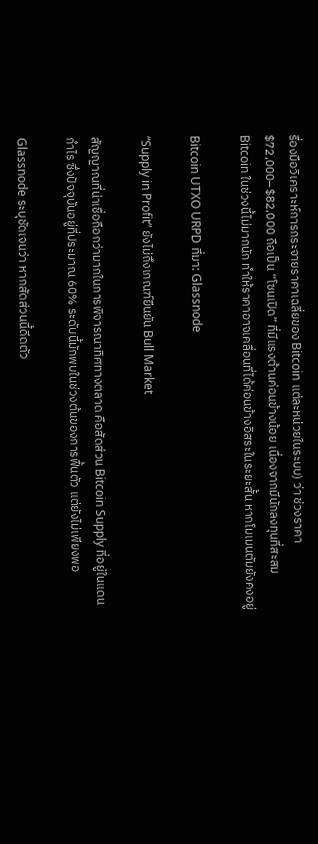รื่องมือวิเคราะห์การกระจายราคาเฉลี่ยของ Bitcoin แต่ละหน่วยในระบบ) ว่า ช่วงราคา $72,000–$82,000 ถือเป็น “โซนเปิด” ที่มีแรงต้านค่อนข้างน้อย เนื่องจากมีนักลงทุนที่สะสม Bitcoin ในช่วงนี้ไม่มากนัก ทำให้ราคาอาจเคลื่อนที่ได้ค่อนข้างอิสระในระยะสั้น หากโมเมนตัมยังคงอยู่

Bitcoin UTXO URPD ที่มา: Glassnode

“Supply in Profit” ยังไม่ถึงเกณฑ์ยืนยัน Bull Market

สัญญาณที่น่าเชื่อถือกว่ามากในการพิจารณาทิศทางตลาด คือสัดส่วน Bitcoin Supply ที่อยู่ในแดนกำไร ซึ่งปัจจุบันอยู่ที่ประมาณ 60% ระดับนี้มักพบในช่วงต้นของการฟื้นตัว แต่ยังไม่เพียงพอ

Glassnode ระบุชัดเจนว่า หากสัดส่วนนี้ดีดตัว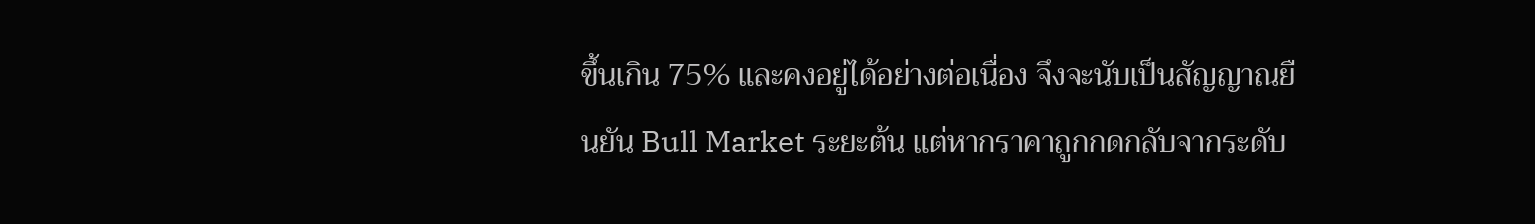ขึ้นเกิน 75% และคงอยู่ได้อย่างต่อเนื่อง จึงจะนับเป็นสัญญาณยืนยัน Bull Market ระยะต้น แต่หากราคาถูกกดกลับจากระดับ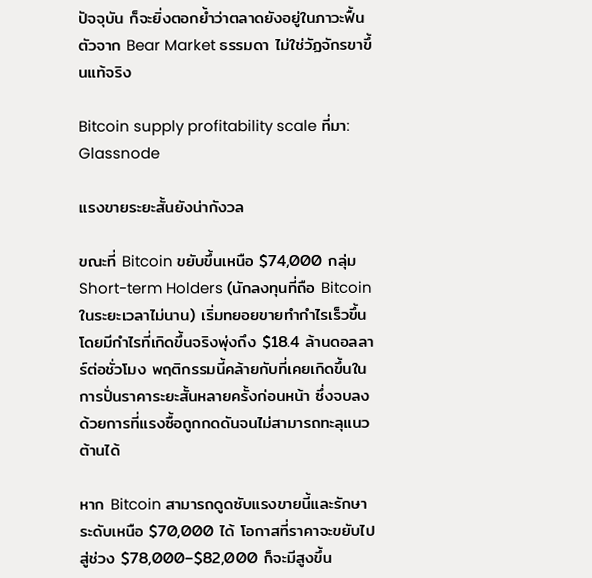ปัจจุบัน ก็จะยิ่งตอกย้ำว่าตลาดยังอยู่ในภาวะฟื้นตัวจาก Bear Market ธรรมดา ไม่ใช่วัฏจักรขาขึ้นแท้จริง

Bitcoin supply profitability scale ที่มา: Glassnode

แรงขายระยะสั้นยังน่ากังวล

ขณะที่ Bitcoin ขยับขึ้นเหนือ $74,000 กลุ่ม Short-term Holders (นักลงทุนที่ถือ Bitcoin ในระยะเวลาไม่นาน) เริ่มทยอยขายทำกำไรเร็วขึ้น โดยมีกำไรที่เกิดขึ้นจริงพุ่งถึง $18.4 ล้านดอลลาร์ต่อชั่วโมง พฤติกรรมนี้คล้ายกับที่เคยเกิดขึ้นในการปั่นราคาระยะสั้นหลายครั้งก่อนหน้า ซึ่งจบลงด้วยการที่แรงซื้อถูกกดดันจนไม่สามารถทะลุแนวต้านได้

หาก Bitcoin สามารถดูดซับแรงขายนี้และรักษาระดับเหนือ $70,000 ได้ โอกาสที่ราคาจะขยับไปสู่ช่วง $78,000–$82,000 ก็จะมีสูงขึ้น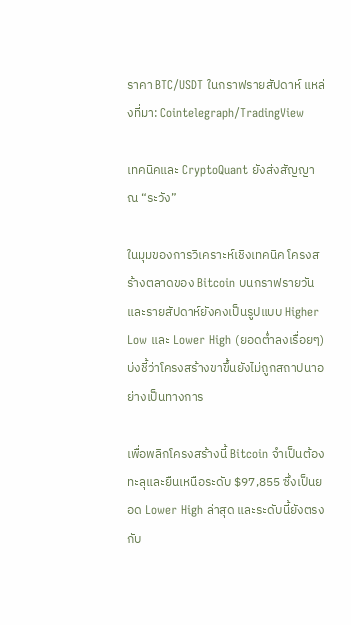ราคา BTC/USDT ในกราฟรายสัปดาห์ แหล่งที่มา: Cointelegraph/TradingView

เทคนิคและ CryptoQuant ยังส่งสัญญาณ “ระวัง”

ในมุมของการวิเคราะห์เชิงเทคนิค โครงสร้างตลาดของ Bitcoin บนกราฟรายวันและรายสัปดาห์ยังคงเป็นรูปแบบ Higher Low และ Lower High (ยอดต่ำลงเรื่อยๆ) บ่งชี้ว่าโครงสร้างขาขึ้นยังไม่ถูกสถาปนาอย่างเป็นทางการ

เพื่อพลิกโครงสร้างนี้ Bitcoin จำเป็นต้องทะลุและยืนเหนือระดับ $97,855 ซึ่งเป็นยอด Lower High ล่าสุด และระดับนี้ยังตรงกับ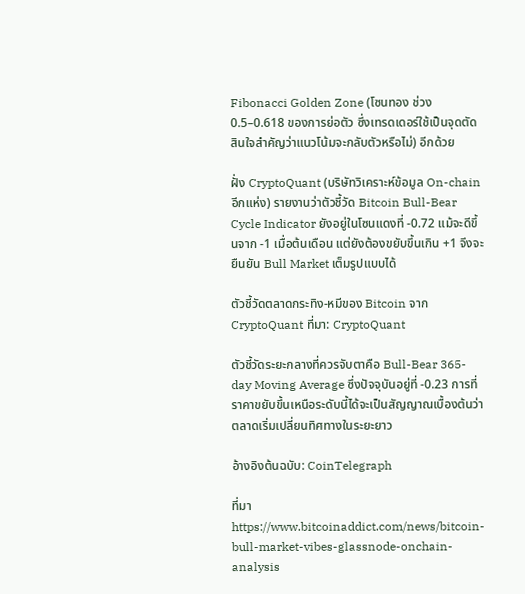Fibonacci Golden Zone (โซนทอง ช่วง 0.5–0.618 ของการย่อตัว ซึ่งเทรดเดอร์ใช้เป็นจุดตัดสินใจสำคัญว่าแนวโน้มจะกลับตัวหรือไม่) อีกด้วย

ฝั่ง CryptoQuant (บริษัทวิเคราะห์ข้อมูล On-chain อีกแห่ง) รายงานว่าตัวชี้วัด Bitcoin Bull-Bear Cycle Indicator ยังอยู่ในโซนแดงที่ -0.72 แม้จะดีขึ้นจาก -1 เมื่อต้นเดือน แต่ยังต้องขยับขึ้นเกิน +1 จึงจะยืนยัน Bull Market เต็มรูปแบบได้

ตัวชี้วัดตลาดกระทิง-หมีของ Bitcoin จาก CryptoQuant ที่มา: CryptoQuant

ตัวชี้วัดระยะกลางที่ควรจับตาคือ Bull-Bear 365-day Moving Average ซึ่งปัจจุบันอยู่ที่ -0.23 การที่ราคาขยับขึ้นเหนือระดับนี้ได้จะเป็นสัญญาณเบื้องต้นว่าตลาดเริ่มเปลี่ยนทิศทางในระยะยาว

อ้างอิงต้นฉบับ: CoinTelegraph

ที่มา https://www.bitcoinaddict.com/news/bitcoin-bull-market-vibes-glassnode-onchain-analysis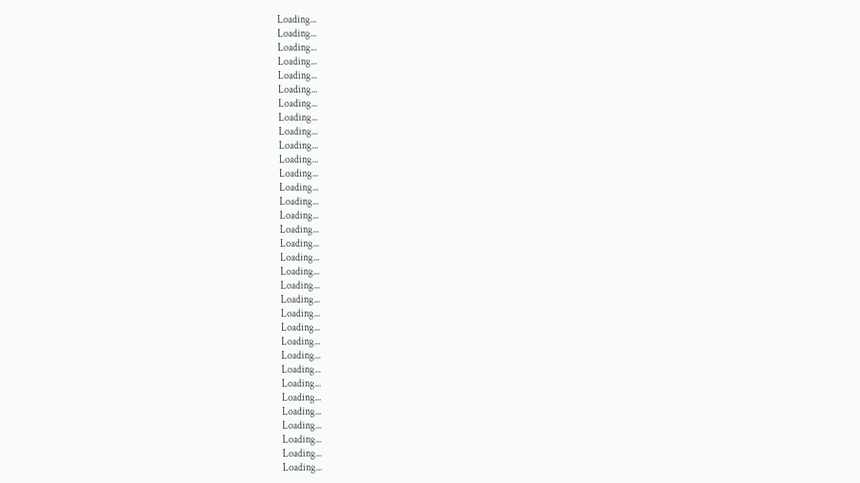Loading...
Loading...
Loading...
Loading...
Loading...
Loading...
Loading...
Loading...
Loading...
Loading...
Loading...
Loading...
Loading...
Loading...
Loading...
Loading...
Loading...
Loading...
Loading...
Loading...
Loading...
Loading...
Loading...
Loading...
Loading...
Loading...
Loading...
Loading...
Loading...
Loading...
Loading...
Loading...
Loading...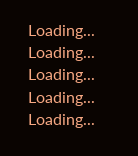Loading...
Loading...
Loading...
Loading...
Loading...